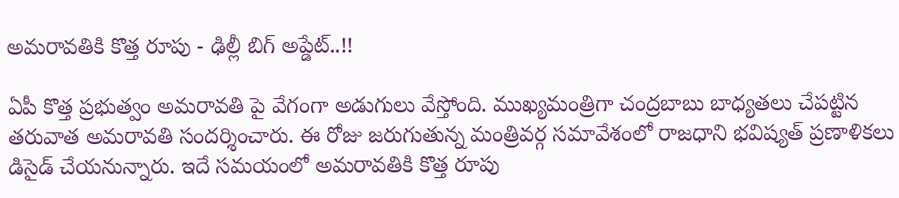అమరావతికి కొత్త రూపు - ఢిల్లీ బిగ్ అప్డేట్..!!

ఏపీ కొత్త ప్రభుత్వం అమరావతి పై వేగంగా అడుగులు వేస్తోంది. ముఖ్యమంత్రిగా చంద్రబాబు బాధ్యతలు చేపట్టిన తరువాత అమరావతి సందర్శించారు. ఈ రోజు జరుగుతున్న మంత్రివర్గ సమావేశంలో రాజధాని భవిష్యత్ ప్రణాళికలు డిసైడ్ చేయనున్నారు. ఇదే సమయంలో అమరావతికి కొత్త రూపు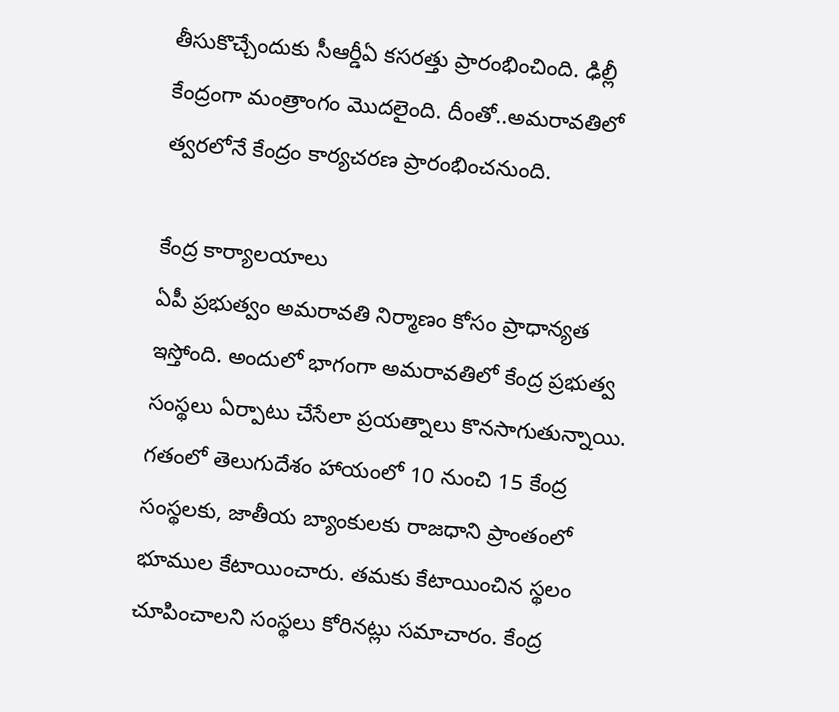తీసుకొచ్చేందుకు సీఆర్డీఏ కసరత్తు ప్రారంభించింది. ఢిల్లీ కేంద్రంగా మంత్రాంగం మొదలైంది. దీంతో..అమరావతిలో త్వరలోనే కేంద్రం కార్యచరణ ప్రారంభించనుంది.

కేంద్ర కార్యాలయాలు
ఏపీ ప్రభుత్వం అమరావతి నిర్మాణం కోసం ప్రాధాన్యత ఇస్తోంది. అందులో భాగంగా అమరావతిలో కేంద్ర ప్రభుత్వ సంస్థలు ఏర్పాటు చేసేలా ప్రయత్నాలు కొనసాగుతున్నాయి. గతంలో తెలుగుదేశం హాయంలో 10 నుంచి 15 కేంద్ర సంస్థలకు, జాతీయ బ్యాంకులకు రాజధాని ప్రాంతంలో భూముల కేటాయించారు. తమకు కేటాయించిన స్థలం చూపించాలని సంస్థలు కోరినట్లు సమాచారం. కేంద్ర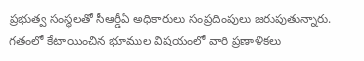ప్రభుత్వ సంస్థలతో సీఆర్డీఏ అధికారులు సంప్రదింపులు జరుపుతున్నారు. గతంలో కేటాయించిన భూముల విషయంలో వారి ప్రణాళికలు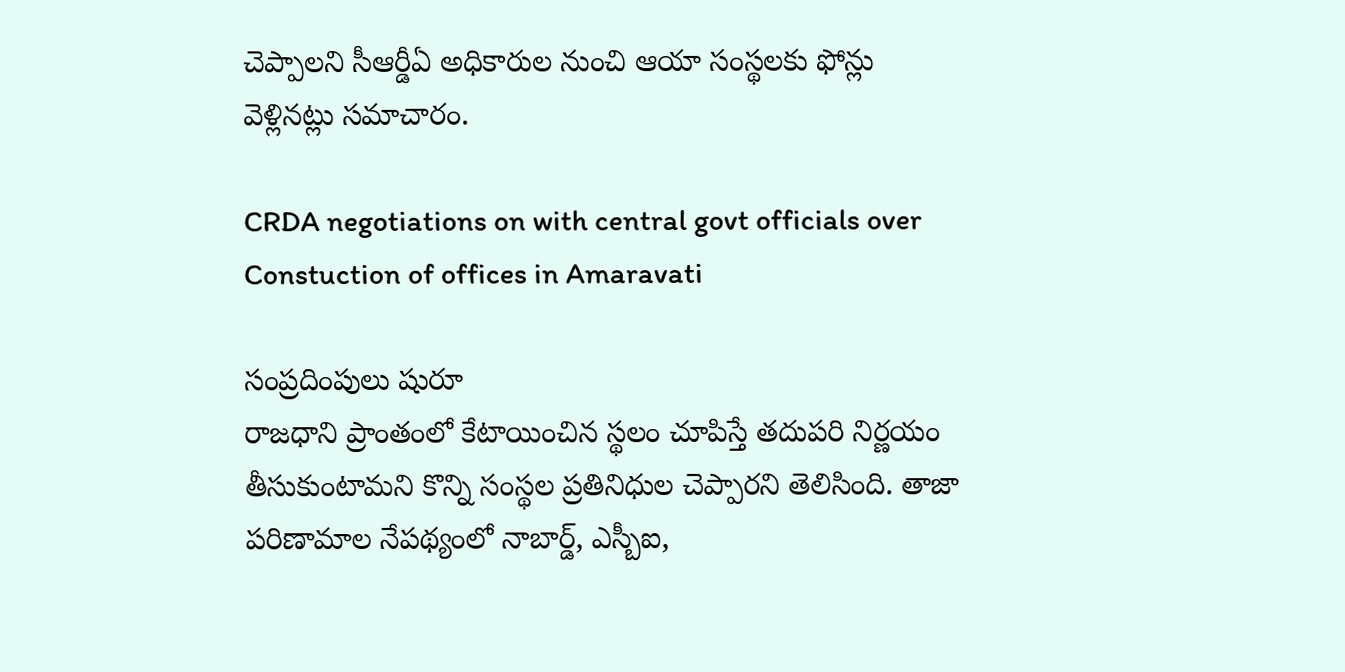చెప్పాలని సీఆర్డీఏ అధికారుల నుంచి ఆయా సంస్థలకు ఫోన్లు వెళ్లినట్లు సమాచారం.

CRDA negotiations on with central govt officials over Constuction of offices in Amaravati

సంప్రదింపులు షురూ
రాజధాని ప్రాంతంలో కేటాయించిన స్థలం చూపిస్తే తదుపరి నిర్ణయం తీసుకుంటామని కొన్ని సంస్థల ప్రతినిధుల చెప్పారని తెలిసింది. తాజా పరిణామాల నేపథ్యంలో నాబార్డ్, ఎస్బీఐ,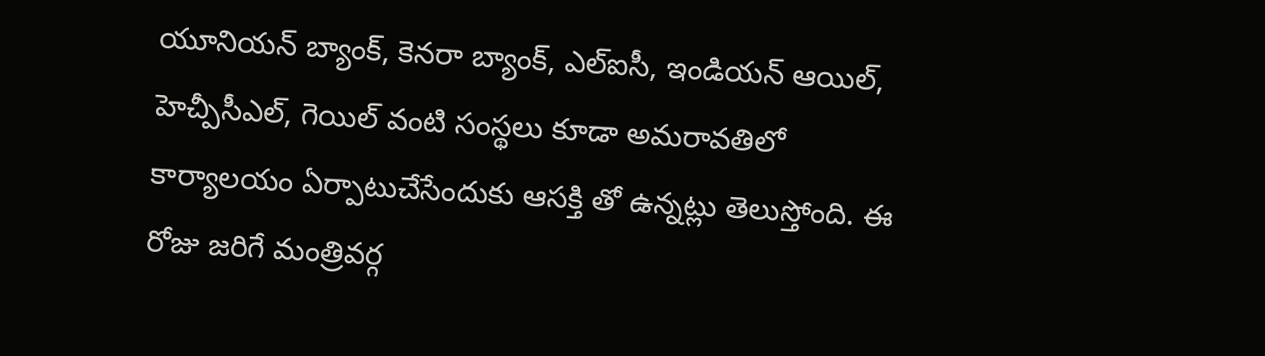యూనియన్ బ్యాంక్, కెనరా బ్యాంక్, ఎల్ఐసీ, ఇండియన్ ఆయిల్, హెచ్పీసీఎల్, గెయిల్ వంటి సంస్థలు కూడా అమరావతిలో కార్యాలయం ఏర్పాటుచేసేందుకు ఆసక్తి తో ఉన్నట్లు తెలుస్తోంది. ఈ రోజు జరిగే మంత్రివర్గ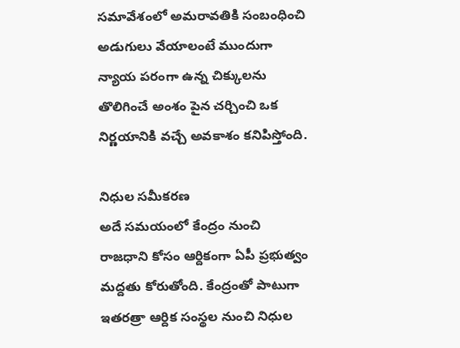సమావేశంలో అమరావతికి సంబంధించి అడుగులు వేయాలంటే ముందుగా న్యాయ పరంగా ఉన్న చిక్కులను తొలిగించే అంశం పైన చర్చించి ఒక నిర్ణయానికి వచ్చే అవకాశం కనిపిస్తోంది.

నిధుల సమీకరణ
అదే సమయంలో కేంద్రం నుంచి రాజధాని కోసం ఆర్దికంగా ఏపీ ప్రభుత్వం మద్దతు కోరుతోంది. కేంద్రంతో పాటుగా ఇతరత్రా ఆర్దిక సంస్థల నుంచి నిధుల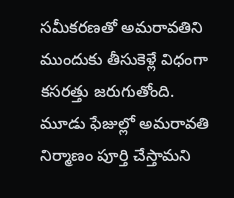సమీకరణతో అమరావతిని ముందుకు తీసుకెళ్లే విధంగా కసరత్తు జరుగుతోంది. మూడు ఫేజుల్లో అమరావతి నిర్మాణం పూర్తి చేస్తామని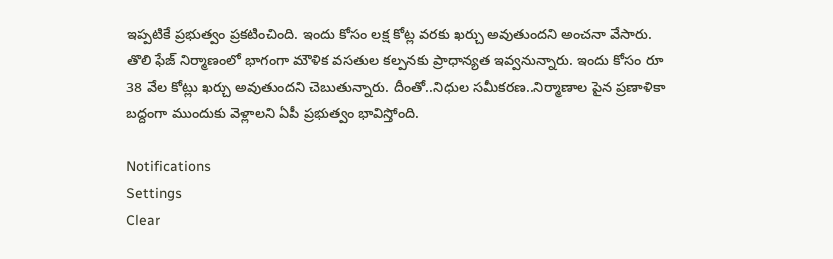ఇప్పటికే ప్రభుత్వం ప్రకటించింది. ఇందు కోసం లక్ష కోట్ల వరకు ఖర్చు అవుతుందని అంచనా వేసారు. తొలి ఫేజ్ నిర్మాణంలో భాగంగా మౌళిక వసతుల కల్పనకు ప్రాధాన్యత ఇవ్వనున్నారు. ఇందు కోసం రూ 38 వేల కోట్లు ఖర్చు అవుతుందని చెబుతున్నారు. దీంతో..నిధుల సమీకరణ..నిర్మాణాల పైన ప్రణాళికా బద్దంగా ముందుకు వెళ్లాలని ఏపీ ప్రభుత్వం భావిస్తోంది.

Notifications
Settings
Clear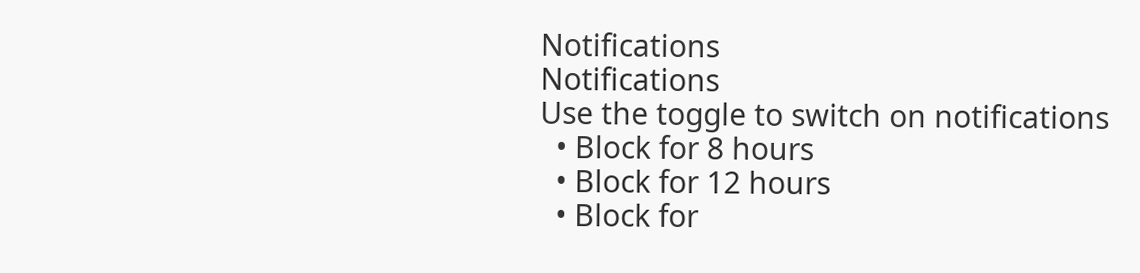Notifications
Notifications
Use the toggle to switch on notifications
  • Block for 8 hours
  • Block for 12 hours
  • Block for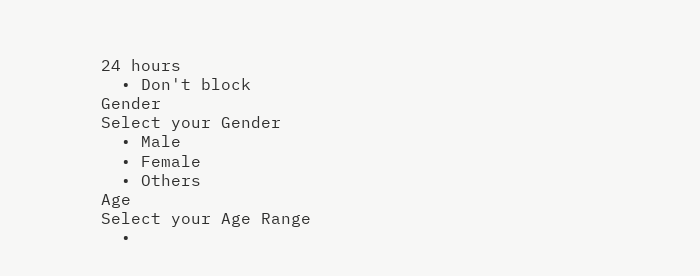24 hours
  • Don't block
Gender
Select your Gender
  • Male
  • Female
  • Others
Age
Select your Age Range
  •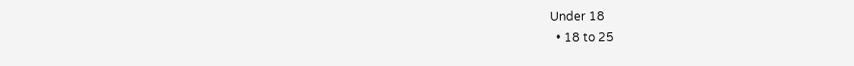Under 18
  • 18 to 25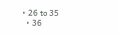• 26 to 35
  • 36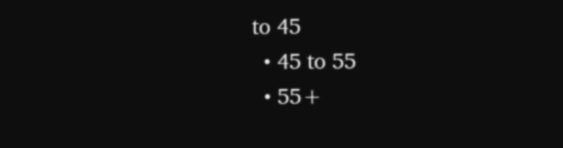to 45
  • 45 to 55
  • 55+